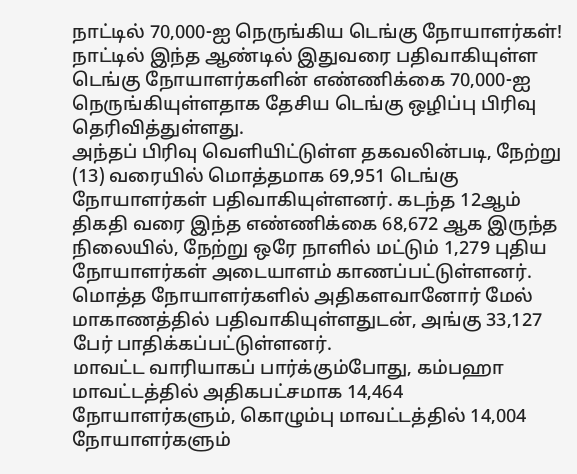நாட்டில் 70,000-ஐ நெருங்கிய டெங்கு நோயாளர்கள்!
நாட்டில் இந்த ஆண்டில் இதுவரை பதிவாகியுள்ள டெங்கு நோயாளர்களின் எண்ணிக்கை 70,000-ஐ நெருங்கியுள்ளதாக தேசிய டெங்கு ஒழிப்பு பிரிவு தெரிவித்துள்ளது.
அந்தப் பிரிவு வெளியிட்டுள்ள தகவலின்படி, நேற்று (13) வரையில் மொத்தமாக 69,951 டெங்கு நோயாளர்கள் பதிவாகியுள்ளனர். கடந்த 12ஆம் திகதி வரை இந்த எண்ணிக்கை 68,672 ஆக இருந்த நிலையில், நேற்று ஒரே நாளில் மட்டும் 1,279 புதிய நோயாளர்கள் அடையாளம் காணப்பட்டுள்ளனர்.
மொத்த நோயாளர்களில் அதிகளவானோர் மேல் மாகாணத்தில் பதிவாகியுள்ளதுடன், அங்கு 33,127 பேர் பாதிக்கப்பட்டுள்ளனர்.
மாவட்ட வாரியாகப் பார்க்கும்போது, கம்பஹா மாவட்டத்தில் அதிகபட்சமாக 14,464 நோயாளர்களும், கொழும்பு மாவட்டத்தில் 14,004 நோயாளர்களும்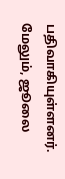பதிவாகியுள்ளனர்.
மேலும், ஜூலை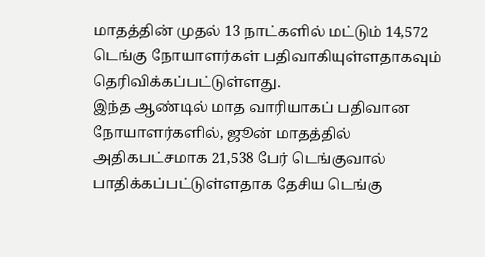மாதத்தின் முதல் 13 நாட்களில் மட்டும் 14,572 டெங்கு நோயாளர்கள் பதிவாகியுள்ளதாகவும் தெரிவிக்கப்பட்டுள்ளது.
இந்த ஆண்டில் மாத வாரியாகப் பதிவான நோயாளர்களில், ஜூன் மாதத்தில் அதிகபட்சமாக 21,538 பேர் டெங்குவால் பாதிக்கப்பட்டுள்ளதாக தேசிய டெங்கு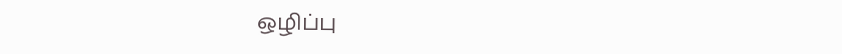ஒழிப்பு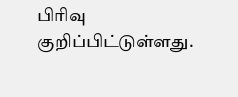பிரிவு குறிப்பிட்டுள்ளது.